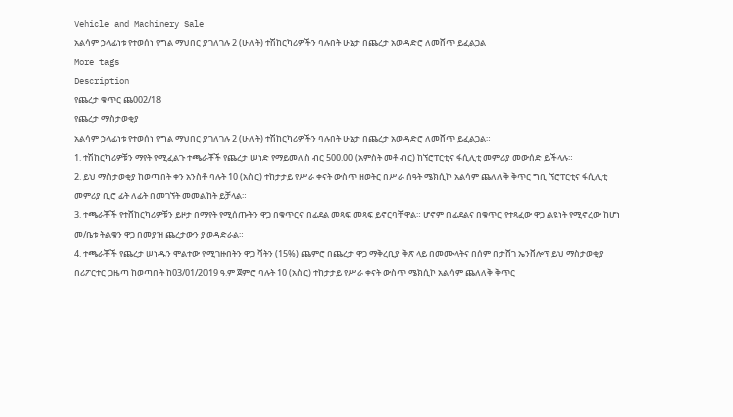Vehicle and Machinery Sale
አልሳም ኃላፊነቱ የተወሰነ የግል ማህበር ያገለገሉ 2 (ሁለት) ተሽከርካሪዎችን ባሉበት ሁኔታ በጨረታ አወዳድሮ ለመሸጥ ይፈልጋል
More tags
Description
የጨረታ ቁጥር ጨ002/18
የጨረታ ማስታወቂያ
አልሳም ኃላፊነቱ የተወሰነ የግል ማህበር ያገለገሉ 2 (ሁለት) ተሽከርካሪዎችን ባሉበት ሁኔታ በጨረታ አወዳድሮ ለመሸጥ ይፈልጋል።
1. ተሽከርካሪዎቹን ማየት የሚፈልጉ ተጫራቾች የጨረታ ሠነድ የማይመለስ ብር 500.00 (አምስት መቶ ብር) ከኘሮፐርቲና ፋሲሊቲ መምሪያ መውሰድ ይችላሉ።
2. ይህ ማስታወቂያ ከወጣበት ቀን አንስቶ ባሉት 10 (አስር) ተከታታይ የሥራ ቀናት ውስጥ ዘወትር በሥራ ሰዓት ሜክሲኮ አልሳም ጨለለቅ ቅጥር ግቢ ኘሮፐርቲና ፋሲሊቲ መምሪያ ቢሮ ፊት ለፊት በመገኘት መመልከት ይቻላል።
3. ተጫራቾች የተሸከርካሪዎቹን ይዞታ በማየት የሚሰጡትን ዋጋ በቁጥርና በፊደል መጻፍ መጻፍ ይኖርባቸዋል። ሆኖም በፊደልና በቁጥር የተጻፈው ዋጋ ልዩነት የሚኖረው ከሆነ መ/ቤቱ ትልቁን ዋጋ በመያዝ ጨረታውን ያወዳድራል።
4. ተጫራቾች የጨረታ ሠነዱን ሞልተው የሚገዙበትን ዋጋ ቫትን (15%) ጨምሮ በጨረታ ዋጋ ማቅረቢያ ቅጽ ላይ በመሙላትና በሰም በታሸገ ኤንቨሎፕ ይህ ማስታወቂያ በሪፖርተር ጋዜጣ ከወጣበት ከ03/01/2019 ዓ.ም ጀምሮ ባሉት 10 (አስር) ተከታታይ የሥራ ቀናት ውስጥ ሜክሲኮ አልሳም ጨለለቅ ቅጥር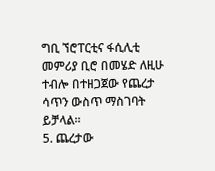ግቢ ኘሮፐርቲና ፋሲሊቲ መምሪያ ቢሮ በመሄድ ለዚሁ ተብሎ በተዘጋጀው የጨረታ ሳጥን ውስጥ ማስገባት ይቻላል።
5. ጨረታው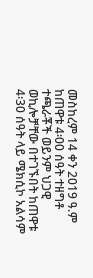መስከረም 14 ቀን 2019 ዓ.ም ከጠዋቱ 4፡00 ሰዓት ተዘግቶ ተጫራቾች ወይንም ህጋዊ ወኪሎቻቸው በተገኙበት ከጠዋቱ 4፡30 ሰዓት ላይ ሜክሲኮ አልሳም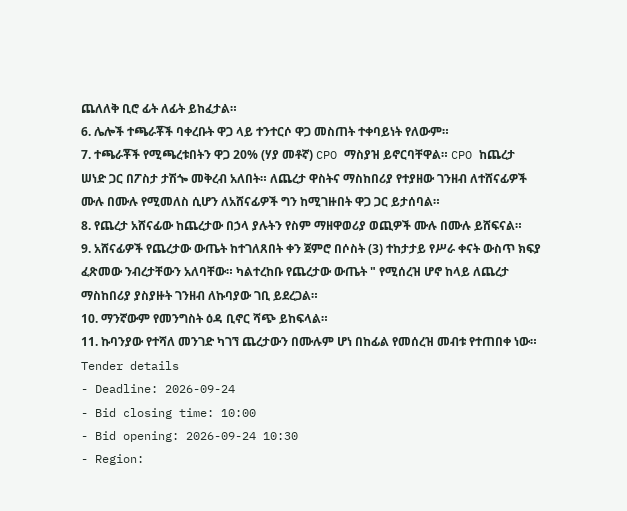ጨለለቅ ቢሮ ፊት ለፊት ይከፈታል።
6. ሌሎች ተጫራቾች ባቀረቡት ዋጋ ላይ ተንተርሶ ዋጋ መስጠት ተቀባይነት የለውም።
7. ተጫራቾች የሚጫረቱበትን ዋጋ 20% (ሃያ መቶኛ) CPO ማስያዝ ይኖርባቸዋል። CPO ከጨረታ ሠነድ ጋር በፖስታ ታሽጐ መቅረብ አለበት። ለጨረታ ዋስትና ማስከበሪያ የተያዘው ገንዘብ ለተሸናፊዎች ሙሉ በሙሉ የሚመለስ ሲሆን ለአሸናፊዎች ግን ከሚገዙበት ዋጋ ጋር ይታሰባል።
8. የጨረታ አሸናፊው ከጨረታው በኃላ ያሉትን የስም ማዘዋወሪያ ወጪዎች ሙሉ በሙሉ ይሸፍናል።
9. አሸናፊዎች የጨረታው ውጤት ከተገለጸበት ቀን ጀምሮ በሶስት (3) ተከታታይ የሥራ ቀናት ውስጥ ክፍያ ፈጽመው ንብረታቸውን አለባቸው። ካልተረከቡ የጨረታው ውጤት " የሚሰረዝ ሆኖ ከላይ ለጨረታ ማስከበሪያ ያስያዙት ገንዘብ ለኩባያው ገቢ ይደረጋል።
10. ማንኛውም የመንግስት ዕዳ ቢኖር ሻጭ ይከፍላል።
11. ኩባንያው የተሻለ መንገድ ካገኘ ጨረታውን በሙሉም ሆነ በከፊል የመሰረዝ መብቱ የተጠበቀ ነው።
Tender details
- Deadline: 2026-09-24
- Bid closing time: 10:00
- Bid opening: 2026-09-24 10:30
- Region: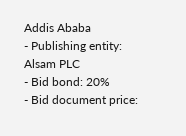Addis Ababa
- Publishing entity: Alsam PLC
- Bid bond: 20%
- Bid document price: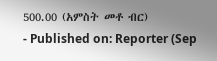500.00 (አምስት መቶ ብር)
- Published on: Reporter (Sep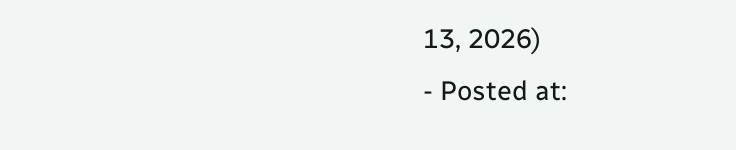13, 2026)
- Posted at: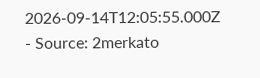2026-09-14T12:05:55.000Z
- Source: 2merkato